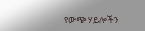የውጭ ሃይሎችን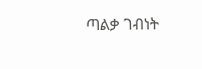ጣልቃ ገብነት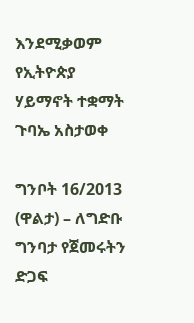እንደሚቃወም የኢትዮጵያ ሃይማኖት ተቋማት ጉባኤ አስታወቀ

ግንቦት 16/2013 (ዋልታ) – ለግድቡ ግንባታ የጀመሩትን ድጋፍ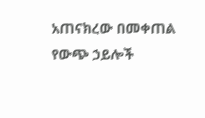አጠናክረው በመቀጠል የውጭ ኃይሎች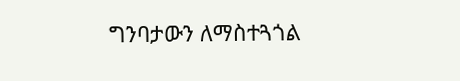ግንባታውን ለማስተጓጎል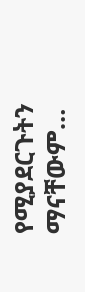የሚያደርጉትን ማናቸውም…